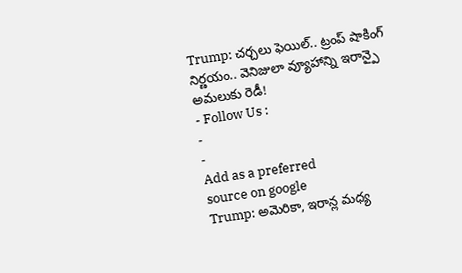Trump: చర్చలు ఫెయిల్.. ట్రంప్ షాకింగ్ నిర్ణయం.. వెనిజులా వ్యూహాన్ని ఇరాన్పై అమలుకు రెడీ!
- Follow Us :
-
-
Add as a preferred
source on google
Trump: అమెరికా, ఇరాన్ల మధ్య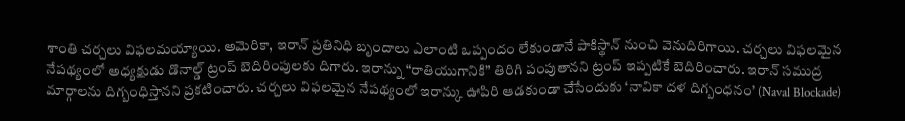శాంతి చర్చలు విఫలమయ్యాయి. అమెరికా, ఇరాన్ ప్రతినిధి బృందాలు ఎలాంటి ఒప్పందం లేకుండానే పాకిస్థాన్ నుంచి వెనుదిరిగాయి. చర్చలు విఫలమైన నేపథ్యంలో అధ్యక్షుడు డొనాల్డ్ ట్రంప్ బెదిరింపులకు దిగారు. ఇరాన్ను “రాతియుగానికి” తిరిగి పంపుతానని ట్రంప్ ఇప్పటికే బెదిరించారు. ఇరాన్ సముద్ర మార్గాలను దిగ్బంధిస్తానని ప్రకటించారు. చర్చలు విఫలమైన నేపథ్యంలో ఇరాన్కు ఊపిరి ఆడకుండా చేసేందుకు ‘నావికా దళ దిగ్బంధనం’ (Naval Blockade)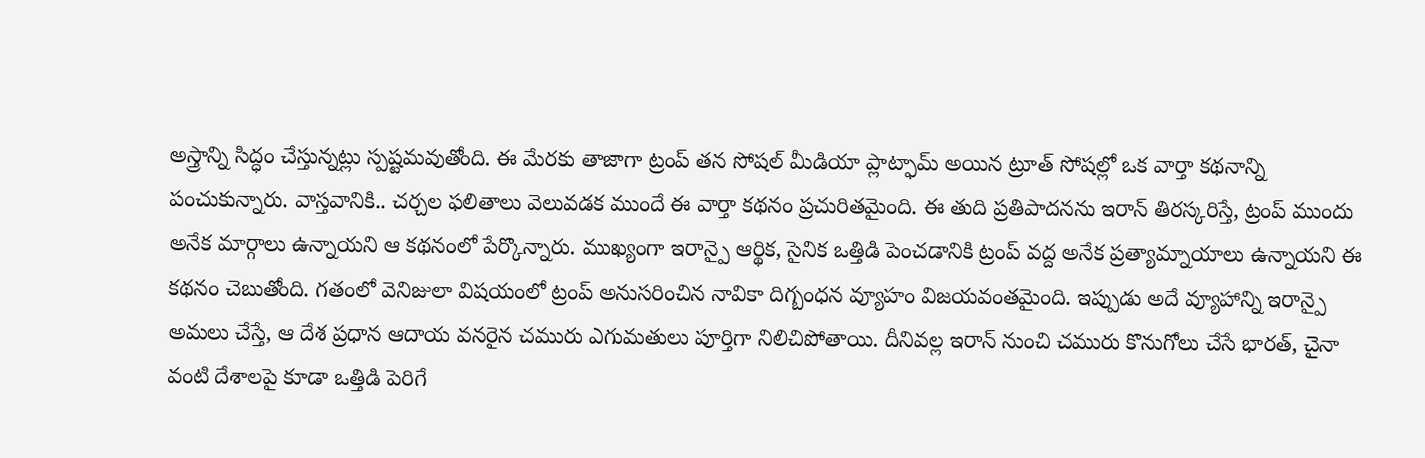అస్త్రాన్ని సిద్ధం చేస్తున్నట్లు స్పష్టమవుతోంది. ఈ మేరకు తాజాగా ట్రంప్ తన సోషల్ మీడియా ప్లాట్ఫామ్ అయిన ట్రూత్ సోషల్లో ఒక వార్తా కథనాన్ని పంచుకున్నారు. వాస్తవానికి.. చర్చల ఫలితాలు వెలువడక ముందే ఈ వార్తా కథనం ప్రచురితమైంది. ఈ తుది ప్రతిపాదనను ఇరాన్ తిరస్కరిస్తే, ట్రంప్ ముందు అనేక మార్గాలు ఉన్నాయని ఆ కథనంలో పేర్కొన్నారు. ముఖ్యంగా ఇరాన్పై ఆర్థిక, సైనిక ఒత్తిడి పెంచడానికి ట్రంప్ వద్ద అనేక ప్రత్యామ్నాయాలు ఉన్నాయని ఈ కథనం చెబుతోంది. గతంలో వెనిజులా విషయంలో ట్రంప్ అనుసరించిన నావికా దిగ్బంధన వ్యూహం విజయవంతమైంది. ఇప్పుడు అదే వ్యూహాన్ని ఇరాన్పై అమలు చేస్తే, ఆ దేశ ప్రధాన ఆదాయ వనరైన చమురు ఎగుమతులు పూర్తిగా నిలిచిపోతాయి. దీనివల్ల ఇరాన్ నుంచి చమురు కొనుగోలు చేసే భారత్, చైనా వంటి దేశాలపై కూడా ఒత్తిడి పెరిగే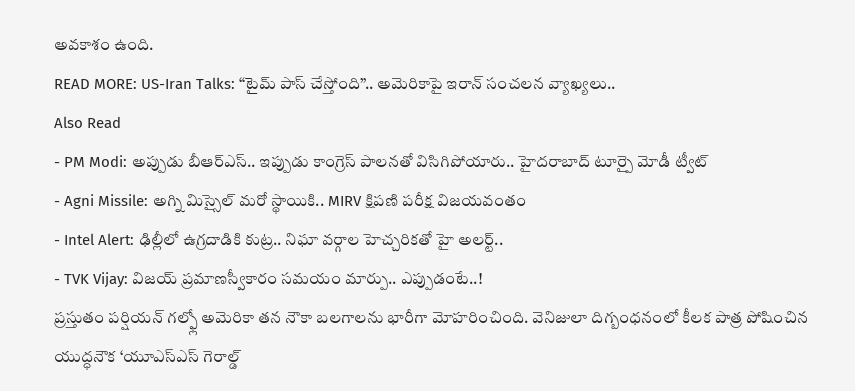అవకాశం ఉంది.
READ MORE: US-Iran Talks: “టైమ్ పాస్ చేస్తోంది”.. అమెరికాపై ఇరాన్ సంచలన వ్యాఖ్యలు..
Also Read
- PM Modi: అప్పుడు బీఆర్ఎస్.. ఇప్పుడు కాంగ్రెస్ పాలనతో విసిగిపోయారు.. హైదరాబాద్ టూర్పై మోడీ ట్వీట్
- Agni Missile: అగ్ని మిస్సైల్ మరో స్థాయికి.. MIRV క్షిపణి పరీక్ష విజయవంతం
- Intel Alert: ఢిల్లీలో ఉగ్రదాడికి కుట్ర.. నిఘా వర్గాల హెచ్చరికతో హై అలర్ట్..
- TVK Vijay: విజయ్ ప్రమాణస్వీకారం సమయం మార్పు.. ఎప్పుడంటే..!
ప్రస్తుతం పర్షియన్ గల్ఫ్లో అమెరికా తన నౌకా బలగాలను భారీగా మోహరించింది. వెనిజులా దిగ్బంధనంలో కీలక పాత్ర పోషించిన యుద్ధనౌక ‘యూఎస్ఎస్ గెరాల్డ్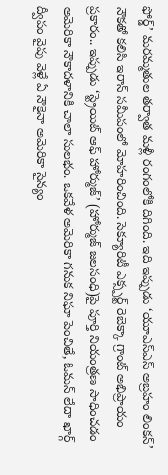ఫోర్డ్’ మరమ్మతుల తర్వాత మళ్లీ రంగంలోకి దిగింది. ఇది ఇప్పుడు ‘యూఎస్ఎస్ అబ్రహం లింకన్’ నౌకతో కలిసి ఇరాన్ సమీపంలో మోహరించింది. సెక్యూరిటీ ఎక్స్పర్ట్ రెబెక్కా గ్రాంట్ అభిప్రాయం ప్రకారం.. ఇప్పుడు ‘స్ట్రెయిట్ ఆఫ్ హోర్ముజ్’ (హోర్ముజ్ జలసంధి)పై పూర్తి నియంత్రణ సాధించడం అమెరికా నౌకాదళానికి చాలా సులభం. ఒకవేళ అమెరికా గనుక నిఘా పెంచితే, ఓమన్ లేదా ఖార్గ్ ద్వీపం వైపు వెళ్లే ఏ నౌకైనా అమెరికా సైన్యం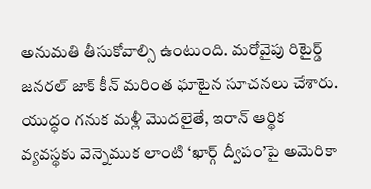అనుమతి తీసుకోవాల్సి ఉంటుంది. మరోవైపు రిటైర్డ్ జనరల్ జాక్ కీన్ మరింత ఘాటైన సూచనలు చేశారు. యుద్ధం గనుక మళ్లీ మొదలైతే, ఇరాన్ ఆర్థిక వ్యవస్థకు వెన్నెముక లాంటి ‘ఖార్గ్ ద్వీపం’పై అమెరికా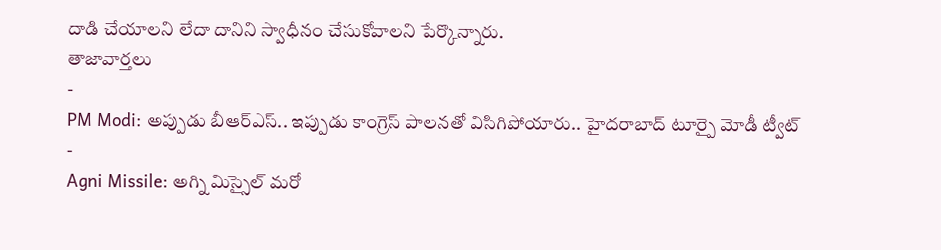దాడి చేయాలని లేదా దానిని స్వాధీనం చేసుకోవాలని పేర్కొన్నారు.
తాజావార్తలు
-
PM Modi: అప్పుడు బీఆర్ఎస్.. ఇప్పుడు కాంగ్రెస్ పాలనతో విసిగిపోయారు.. హైదరాబాద్ టూర్పై మోడీ ట్వీట్
-
Agni Missile: అగ్ని మిస్సైల్ మరో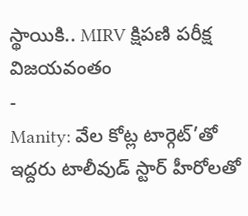స్థాయికి.. MIRV క్షిపణి పరీక్ష విజయవంతం
-
Manity: వేల కోట్ల టార్గెట్’తో ఇద్దరు టాలీవుడ్ స్టార్ హీరోలతో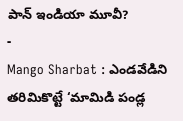పాన్ ఇండియా మూవీ?
-
Mango Sharbat : ఎండవేడిని తరిమికొట్టే ‘మామిడి పండ్ల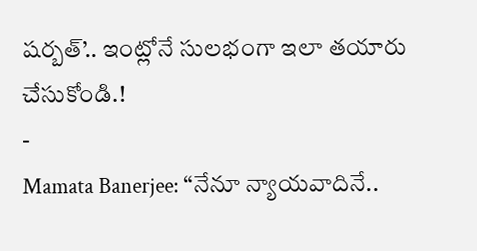షర్బత్’.. ఇంట్లోనే సులభంగా ఇలా తయారు చేసుకోండి.!
-
Mamata Banerjee: “నేనూ న్యాయవాదినే..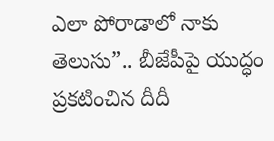ఎలా పోరాడాలో నాకు తెలుసు”.. బీజేపీపై యుద్ధం ప్రకటించిన దీదీ